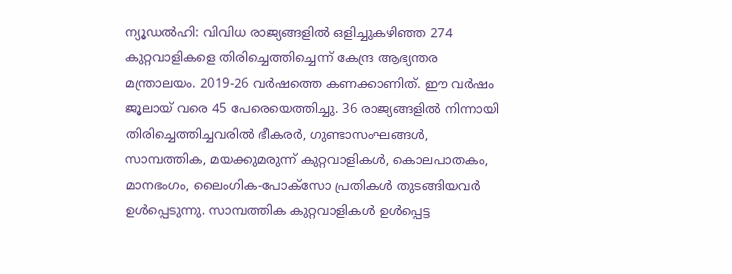ന്യൂഡൽഹി: വിവിധ രാജ്യങ്ങളിൽ ഒളിച്ചുകഴിഞ്ഞ 274 കുറ്റവാളികളെ തിരിച്ചെത്തിച്ചെന്ന് കേന്ദ്ര ആഭ്യന്തര മന്ത്രാലയം. 2019-26 വർഷത്തെ കണക്കാണിത്. ഈ വർഷം ജൂലായ് വരെ 45 പേരെയെത്തിച്ചു. 36 രാജ്യങ്ങളിൽ നിന്നായി തിരിച്ചെത്തിച്ചവരിൽ ഭീകരർ, ഗുണ്ടാസംഘങ്ങൾ, സാമ്പത്തിക, മയക്കുമരുന്ന് കുറ്റവാളികൾ, കൊലപാതകം, മാനഭംഗം, ലൈംഗിക-പോക്സോ പ്രതികൾ തുടങ്ങിയവർ ഉൾപ്പെടുന്നു. സാമ്പത്തിക കുറ്റവാളികൾ ഉൾപ്പെട്ട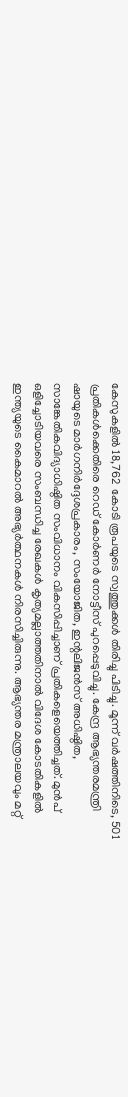കേസുകളിൽ 18,762 കോടി രൂപയുടെ സ്വത്തുക്കൾ തിരിച്ചു പിടിച്ചു. മൂന്ന് വർഷത്തിനിടെ, 501 പ്രതികൾക്കെതിരെ റെഡ് കോർണർ നോട്ടീസ് പുറപ്പെടുവിച്ചു. കേന്ദ്ര ആഭ്യന്തരമന്ത്രി ഷായുടെ മാർഗനിർദ്ദേശപ്രകാരം, സംയോജിത, ഇന്റലിജൻസ് അധിഷ്ഠിത, സാങ്കേതികവിദ്യാധിഷ്ഠിത സംവിധാനം വികസിപ്പിച്ചാണ് പ്രതികളെയെത്തിച്ചത്. മുൻപ് ഒളിച്ചോടിയവരെ സംബന്ധിച്ച രേഖകൾ കൃത്യമല്ലാത്തതിനാൽ വിദേശ കോടതികളിൽ ഇന്ത്യയുടെ കൈമാറൽ അഭ്യർത്ഥനകൾ നിരസിച്ചിരുന്നു. ആഭ്യന്തര മന്ത്രാലയവും മറ്റ്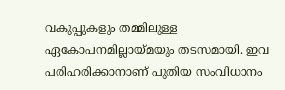വകുപ്പുകളും തമ്മിലുള്ള ഏകോപനമില്ലായ്മയും തടസമായി. ഇവ പരിഹരിക്കാനാണ് പുതിയ സംവിധാനം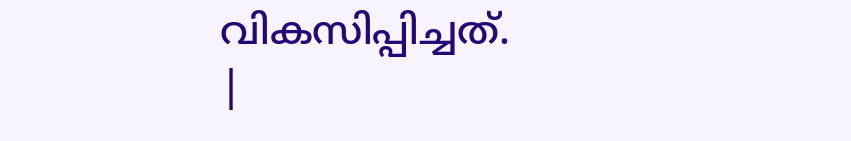വികസിപ്പിച്ചത്.
|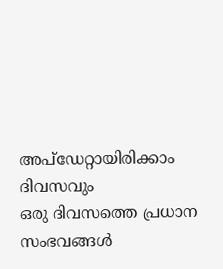അപ്ഡേറ്റായിരിക്കാം ദിവസവും
ഒരു ദിവസത്തെ പ്രധാന സംഭവങ്ങൾ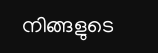നിങ്ങളുടെ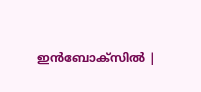ഇൻബോക്സിൽ |